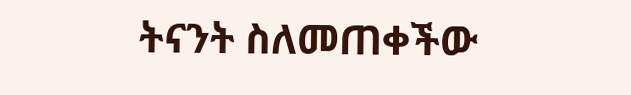ትናንት ስለመጠቀችው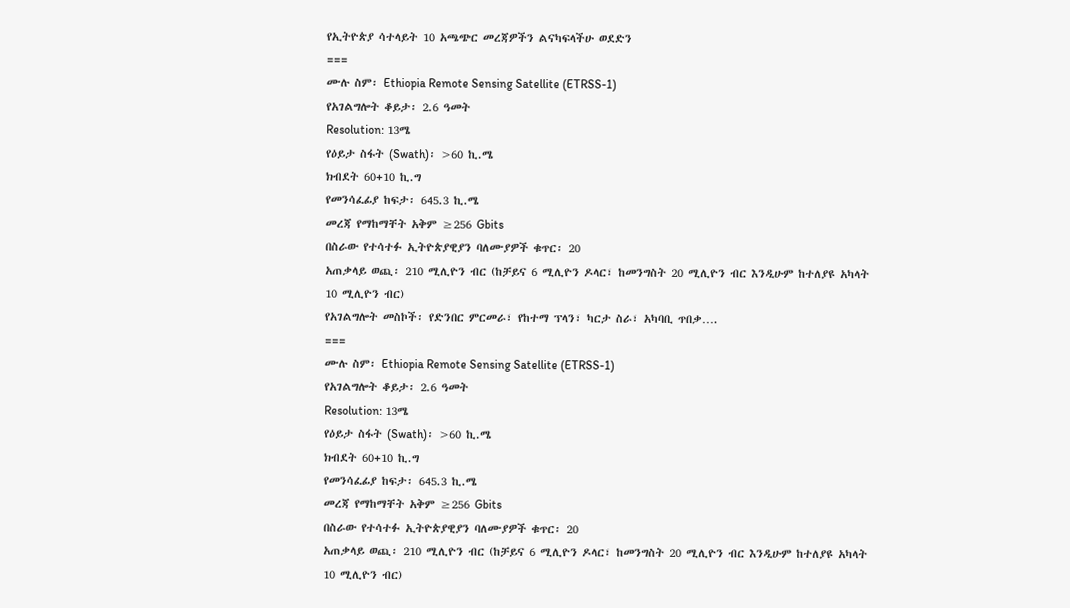የኢትዮጵያ ሳተላይት 10 አጫጭር መረጃዎችን ልናካፍላችሁ ወደድን
===
ሙሉ ስም፡ Ethiopia Remote Sensing Satellite (ETRSS-1)
የአገልግሎት ቆይታ፡ 2.6 ዓመት
Resolution: 13ሜ
የዕይታ ስፋት (Swath)፡ >60 ኪ.ሜ
ክብደት 60+10 ኪ.ግ
የመንሳፈፊያ ከፍታ፡ 645.3 ኪ.ሜ
መረጃ የማከማቸት አቅም ≥256 Gbits
በስራው የተሳተፉ ኢትዮጵያዊያን ባለሙያዎች ቁጥር፡ 20
አጠቃላይ ወጪ፡ 210 ሚሊዮን ብር (ከቻይና 6 ሚሊዮን ዶላር፣ ከመንግስት 20 ሚሊዮን ብር እንዲሁም ከተለያዩ አካላት 10 ሚሊዮን ብር)
የአገልግሎት መስኮች፡ የድንበር ምርመራ፣ የከተማ ፕላን፣ ካርታ ስራ፣ አካባቢ ጥበቃ….
===
ሙሉ ስም፡ Ethiopia Remote Sensing Satellite (ETRSS-1)
የአገልግሎት ቆይታ፡ 2.6 ዓመት
Resolution: 13ሜ
የዕይታ ስፋት (Swath)፡ >60 ኪ.ሜ
ክብደት 60+10 ኪ.ግ
የመንሳፈፊያ ከፍታ፡ 645.3 ኪ.ሜ
መረጃ የማከማቸት አቅም ≥256 Gbits
በስራው የተሳተፉ ኢትዮጵያዊያን ባለሙያዎች ቁጥር፡ 20
አጠቃላይ ወጪ፡ 210 ሚሊዮን ብር (ከቻይና 6 ሚሊዮን ዶላር፣ ከመንግስት 20 ሚሊዮን ብር እንዲሁም ከተለያዩ አካላት 10 ሚሊዮን ብር)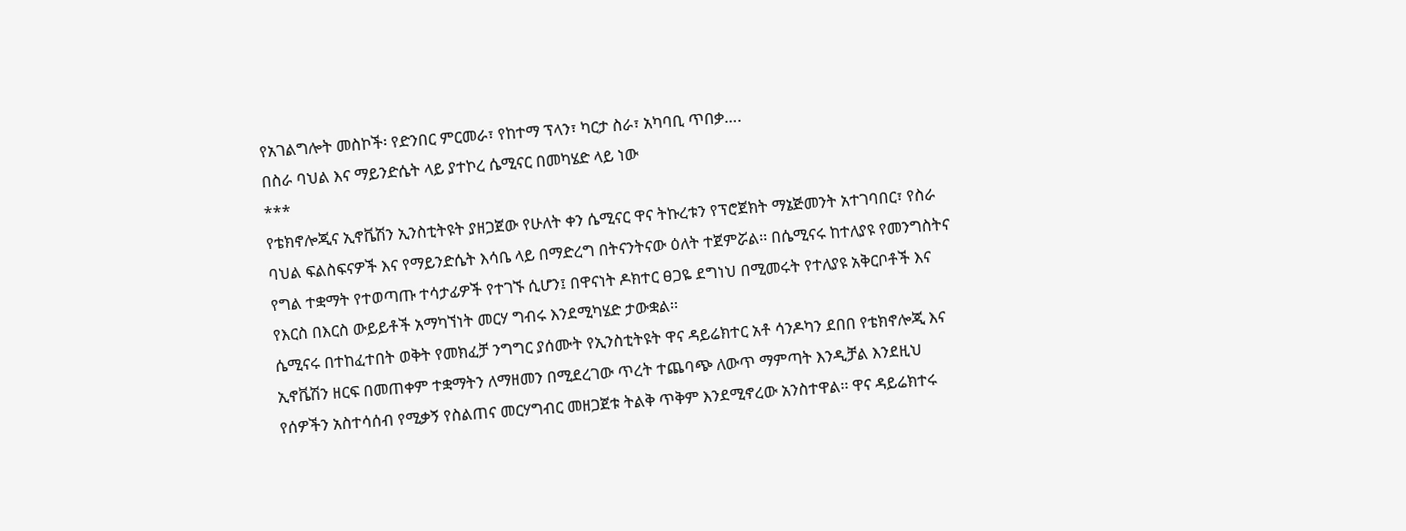የአገልግሎት መስኮች፡ የድንበር ምርመራ፣ የከተማ ፕላን፣ ካርታ ስራ፣ አካባቢ ጥበቃ….
በስራ ባህል እና ማይንድሴት ላይ ያተኮረ ሴሚናር በመካሄድ ላይ ነው
***
የቴክኖሎጂና ኢኖቬሽን ኢንስቲትዩት ያዘጋጀው የሁለት ቀን ሴሚናር ዋና ትኩረቱን የፕሮጀክት ማኔጅመንት አተገባበር፣ የስራ ባህል ፍልስፍናዎች እና የማይንድሴት እሳቤ ላይ በማድረግ በትናንትናው ዕለት ተጀምሯል፡፡ በሴሚናሩ ከተለያዩ የመንግስትና የግል ተቋማት የተወጣጡ ተሳታፊዎች የተገኙ ሲሆን፤ በዋናነት ዶክተር ፀጋዬ ደግነህ በሚመሩት የተለያዩ አቅርቦቶች እና የእርስ በእርስ ውይይቶች አማካኘነት መርሃ ግብሩ እንደሚካሄድ ታውቋል፡፡
ሴሚናሩ በተከፈተበት ወቅት የመክፈቻ ንግግር ያሰሙት የኢንስቲትዩት ዋና ዳይሬክተር አቶ ሳንዶካን ደበበ የቴክኖሎጂ እና ኢኖቬሽን ዘርፍ በመጠቀም ተቋማትን ለማዘመን በሚደረገው ጥረት ተጨባጭ ለውጥ ማምጣት እንዲቻል እንደዚህ የሰዎችን አስተሳሰብ የሚቃኝ የስልጠና መርሃግብር መዘጋጀቱ ትልቅ ጥቅም እንደሚኖረው አንስተዋል፡፡ ዋና ዳይሬክተሩ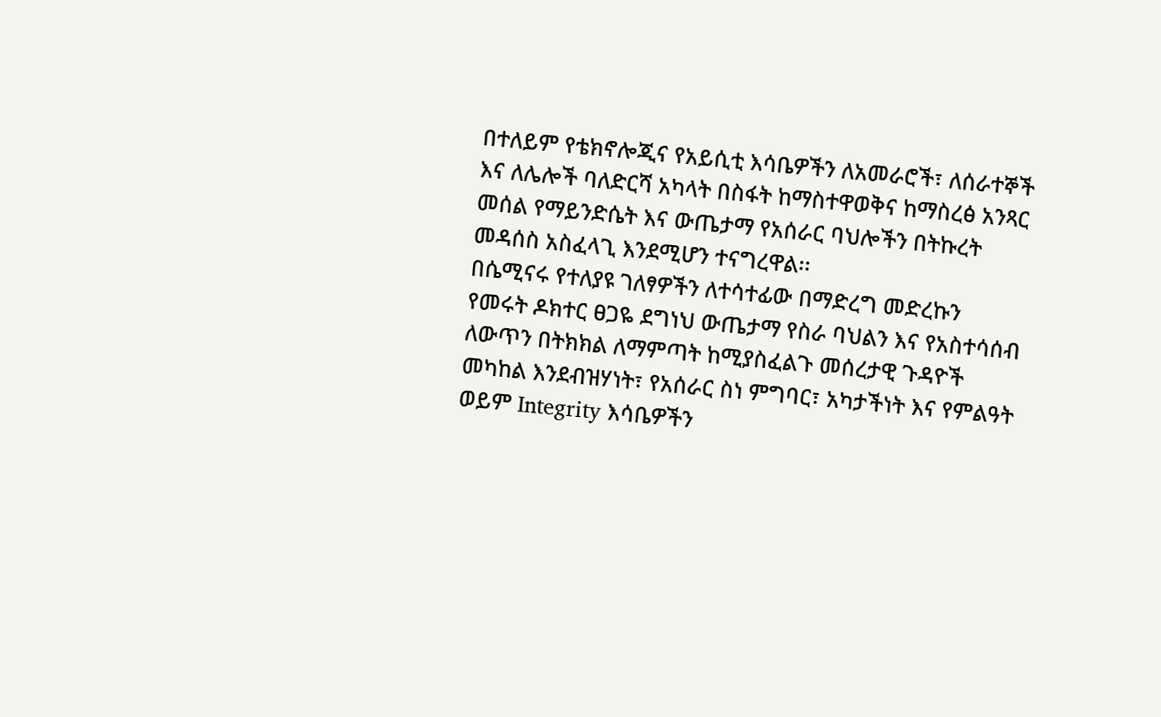በተለይም የቴክኖሎጂና የአይሲቲ እሳቤዎችን ለአመራሮች፣ ለሰራተኞች እና ለሌሎች ባለድርሻ አካላት በስፋት ከማስተዋወቅና ከማስረፅ አንጻር መሰል የማይንድሴት እና ውጤታማ የአሰራር ባህሎችን በትኩረት መዳሰስ አስፈላጊ እንደሚሆን ተናግረዋል፡፡
በሴሚናሩ የተለያዩ ገለፃዎችን ለተሳተፊው በማድረግ መድረኩን የመሩት ዶክተር ፀጋዬ ደግነህ ውጤታማ የስራ ባህልን እና የአስተሳሰብ ለውጥን በትክክል ለማምጣት ከሚያስፈልጉ መሰረታዊ ጉዳዮች መካከል እንደብዝሃነት፣ የአሰራር ስነ ምግባር፣ አካታችነት እና የምልዓት ወይም Integrity እሳቤዎችን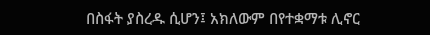በስፋት ያስረዱ ሲሆን፤ አክለውም በየተቋማቱ ሊኖር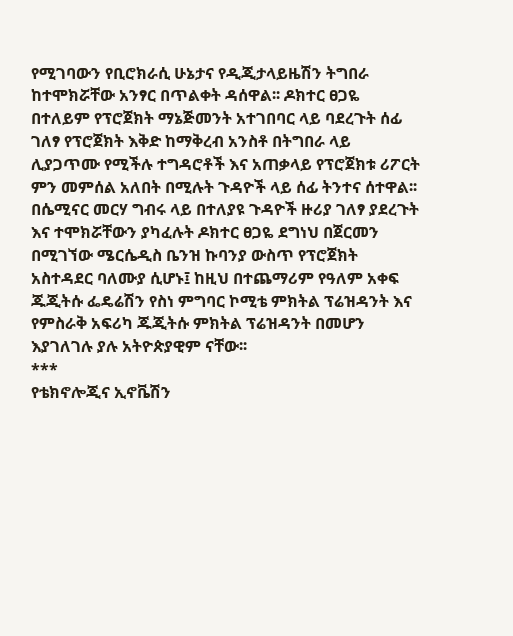የሚገባውን የቢሮክራሲ ሁኔታና የዲጂታላይዜሽን ትግበራ ከተሞክሯቸው አንፃር በጥልቀት ዳሰዋል፡፡ ዶክተር ፀጋዬ በተለይም የፕሮጀክት ማኔጅመንት አተገበባር ላይ ባደረጉት ሰፊ ገለፃ የፕሮጀክት እቅድ ከማቅረብ አንስቶ በትግበራ ላይ ሊያጋጥሙ የሚችሉ ተግዳሮቶች እና አጠቃላይ የፕሮጀክቱ ሪፖርት ምን መምሰል አለበት በሚሉት ጉዳዮች ላይ ሰፊ ትንተና ሰተዋል፡፡
በሴሚናር መርሃ ግብሩ ላይ በተለያዩ ጉዳዮች ዙሪያ ገለፃ ያደረጉት እና ተሞክሯቸውን ያካፈሉት ዶክተር ፀጋዬ ደግነህ በጀርመን በሚገኘው ሜርሴዲስ ቤንዝ ኩባንያ ውስጥ የፕሮጀክት አስተዳደር ባለሙያ ሲሆኑ፤ ከዚህ በተጨማሪም የዓለም አቀፍ ጁጂትሱ ፌዴሬሽን የስነ ምግባር ኮሚቴ ምክትል ፕሬዝዳንት እና የምስራቅ አፍሪካ ጁጂትሱ ምክትል ፕሬዝዳንት በመሆን እያገለገሉ ያሉ አትዮጵያዊም ናቸው፡፡
***
የቴክኖሎጂና ኢኖቬሽን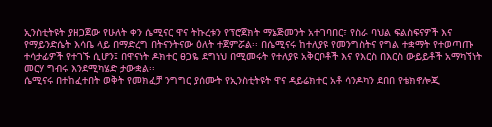ኢንስቲትዩት ያዘጋጀው የሁለት ቀን ሴሚናር ዋና ትኩረቱን የፕሮጀክት ማኔጅመንት አተገባበር፣ የስራ ባህል ፍልስፍናዎች እና የማይንድሴት እሳቤ ላይ በማድረግ በትናንትናው ዕለት ተጀምሯል፡፡ በሴሚናሩ ከተለያዩ የመንግስትና የግል ተቋማት የተወጣጡ ተሳታፊዎች የተገኙ ሲሆን፤ በዋናነት ዶክተር ፀጋዬ ደግነህ በሚመሩት የተለያዩ አቅርቦቶች እና የእርስ በእርስ ውይይቶች አማካኘነት መርሃ ግብሩ እንደሚካሄድ ታውቋል፡፡
ሴሚናሩ በተከፈተበት ወቅት የመክፈቻ ንግግር ያሰሙት የኢንስቲትዩት ዋና ዳይሬክተር አቶ ሳንዶካን ደበበ የቴክኖሎጂ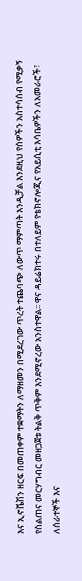እና ኢኖቬሽን ዘርፍ በመጠቀም ተቋማትን ለማዘመን በሚደረገው ጥረት ተጨባጭ ለውጥ ማምጣት እንዲቻል እንደዚህ የሰዎችን አስተሳሰብ የሚቃኝ የስልጠና መርሃግብር መዘጋጀቱ ትልቅ ጥቅም እንደሚኖረው አንስተዋል፡፡ ዋና ዳይሬክተሩ በተለይም የቴክኖሎጂና የአይሲቲ እሳቤዎችን ለአመራሮች፣ ለሰራተኞች እና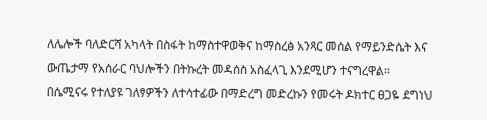ለሌሎች ባለድርሻ አካላት በስፋት ከማስተዋወቅና ከማስረፅ አንጻር መሰል የማይንድሴት እና ውጤታማ የአሰራር ባህሎችን በትኩረት መዳሰስ አስፈላጊ እንደሚሆን ተናግረዋል፡፡
በሴሚናሩ የተለያዩ ገለፃዎችን ለተሳተፊው በማድረግ መድረኩን የመሩት ዶክተር ፀጋዬ ደግነህ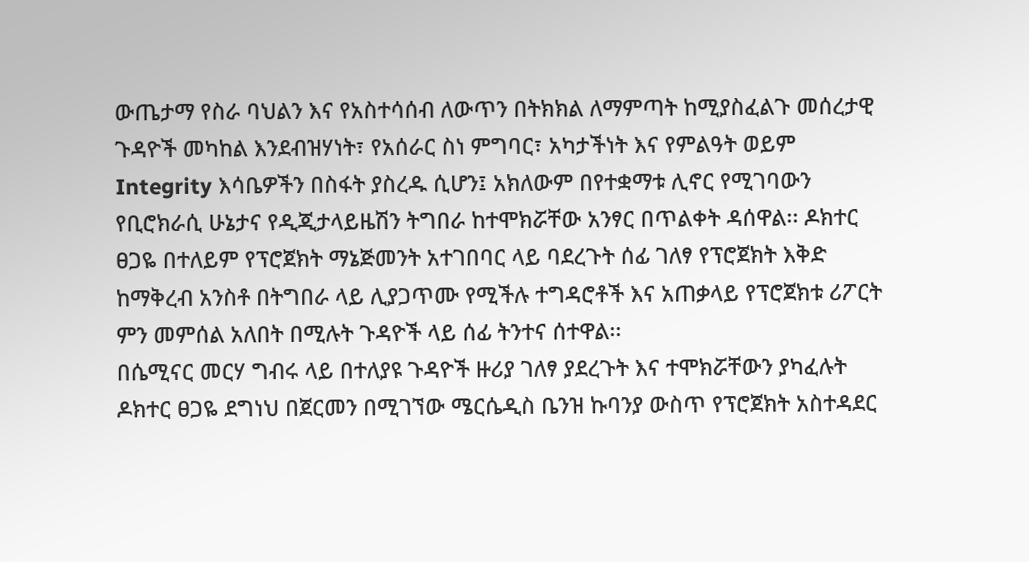ውጤታማ የስራ ባህልን እና የአስተሳሰብ ለውጥን በትክክል ለማምጣት ከሚያስፈልጉ መሰረታዊ ጉዳዮች መካከል እንደብዝሃነት፣ የአሰራር ስነ ምግባር፣ አካታችነት እና የምልዓት ወይም Integrity እሳቤዎችን በስፋት ያስረዱ ሲሆን፤ አክለውም በየተቋማቱ ሊኖር የሚገባውን የቢሮክራሲ ሁኔታና የዲጂታላይዜሽን ትግበራ ከተሞክሯቸው አንፃር በጥልቀት ዳሰዋል፡፡ ዶክተር ፀጋዬ በተለይም የፕሮጀክት ማኔጅመንት አተገበባር ላይ ባደረጉት ሰፊ ገለፃ የፕሮጀክት እቅድ ከማቅረብ አንስቶ በትግበራ ላይ ሊያጋጥሙ የሚችሉ ተግዳሮቶች እና አጠቃላይ የፕሮጀክቱ ሪፖርት ምን መምሰል አለበት በሚሉት ጉዳዮች ላይ ሰፊ ትንተና ሰተዋል፡፡
በሴሚናር መርሃ ግብሩ ላይ በተለያዩ ጉዳዮች ዙሪያ ገለፃ ያደረጉት እና ተሞክሯቸውን ያካፈሉት ዶክተር ፀጋዬ ደግነህ በጀርመን በሚገኘው ሜርሴዲስ ቤንዝ ኩባንያ ውስጥ የፕሮጀክት አስተዳደር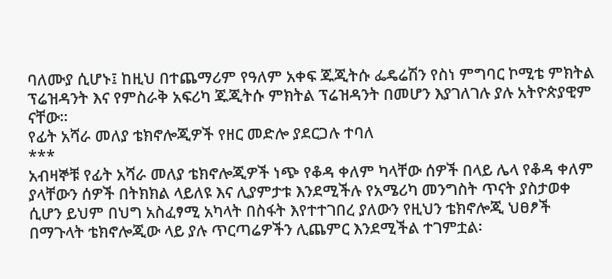ባለሙያ ሲሆኑ፤ ከዚህ በተጨማሪም የዓለም አቀፍ ጁጂትሱ ፌዴሬሽን የስነ ምግባር ኮሚቴ ምክትል ፕሬዝዳንት እና የምስራቅ አፍሪካ ጁጂትሱ ምክትል ፕሬዝዳንት በመሆን እያገለገሉ ያሉ አትዮጵያዊም ናቸው፡፡
የፊት አሻራ መለያ ቴክኖሎጂዎች የዘር መድሎ ያደርጋሉ ተባለ
***
አብዛኞቹ የፊት አሻራ መለያ ቴክኖሎጂዎች ነጭ የቆዳ ቀለም ካላቸው ሰዎች በላይ ሌላ የቆዳ ቀለም ያላቸውን ሰዎች በትክክል ላይለዩ እና ሊያምታቱ እንደሚችሉ የአሜሪካ መንግስት ጥናት ያስታወቀ ሲሆን ይህም በህግ አስፈፃሚ አካላት በስፋት እየተተገበረ ያለውን የዚህን ቴክኖሎጂ ህፀፆች በማጉላት ቴክኖሎጂው ላይ ያሉ ጥርጣሬዎችን ሊጨምር እንደሚችል ተገምቷል፡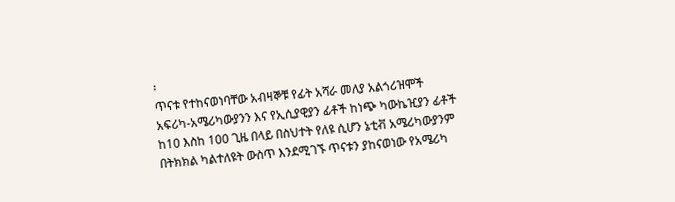፡
ጥናቱ የተከናወነባቸው አብዛኞቹ የፊት አሻራ መለያ አልጎሪዝሞች አፍሪካ-አሜሪካውያንን እና የኢሲያዊያን ፊቶች ከነጭ ካውኬዢያን ፊቶች ከ10 እስከ 100 ጊዜ በላይ በስህተት የለዩ ሲሆን ኔቲቭ አሜሪካውያንም በትክክል ካልተለዩት ውስጥ እንደሚገኙ ጥናቱን ያከናወነው የአሜሪካ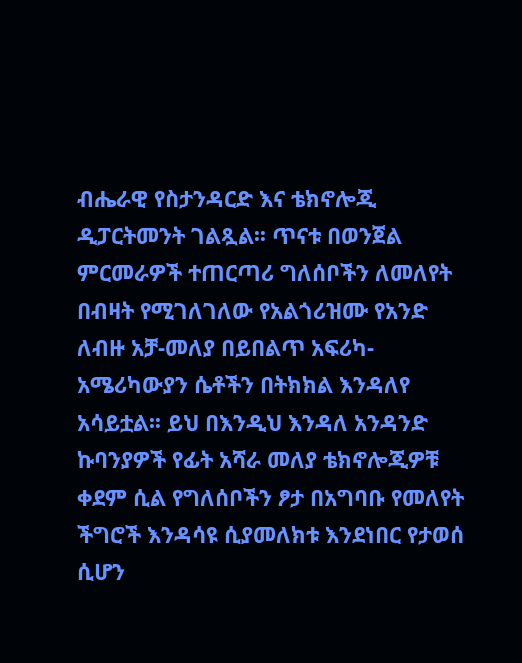ብሔራዊ የስታንዳርድ እና ቴክኖሎጂ ዲፓርትመንት ገልጿል፡፡ ጥናቱ በወንጀል ምርመራዎች ተጠርጣሪ ግለሰቦችን ለመለየት በብዛት የሚገለገለው የአልጎሪዝሙ የአንድ ለብዙ አቻ-መለያ በይበልጥ አፍሪካ-አሜሪካውያን ሴቶችን በትክክል እንዳለየ አሳይቷል፡፡ ይህ በእንዲህ እንዳለ አንዳንድ ኩባንያዎች የፊት አሻራ መለያ ቴክኖሎጂዎቹ ቀደም ሲል የግለሰቦችን ፆታ በአግባቡ የመለየት ችግሮች እንዳሳዩ ሲያመለክቱ እንደነበር የታወሰ ሲሆን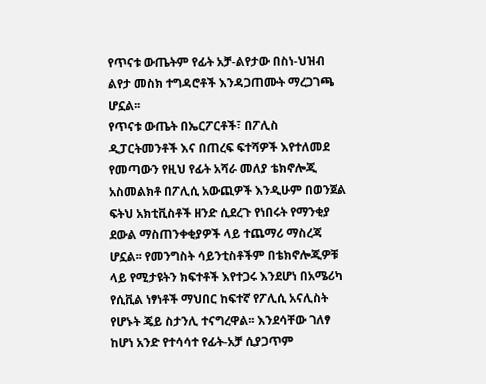የጥናቱ ውጤትም የፊት አቻ-ልየታው በስነ-ህዝብ ልየታ መስክ ተግዳሮቶች እንዳጋጠሙት ማረጋገጫ ሆኗል፡፡
የጥናቱ ውጤት በኤርፖርቶች፣ በፖሊስ ዲፓርትመንቶች እና በጠረፍ ፍተሻዎች እየተለመደ የመጣውን የዚህ የፊት አሻራ መለያ ቴክኖሎጂ አስመልክቶ በፖሊሲ አውጪዎች እንዲሁም በወንጀል ፍትህ አክቲቪስቶች ዘንድ ሲደረጉ የነበሩት የማንቂያ ደውል ማስጠንቀቂያዎች ላይ ተጨማሪ ማስረጃ ሆኗል፡፡ የመንግስት ሳይንቲስቶችም በቴክኖሎጂዎቹ ላይ የሚታዩትን ክፍተቶች እየተጋሩ እንደሆነ በአሜሪካ የሲቪል ነፃነቶች ማህበር ከፍተኛ የፖሊሲ አናሊስት የሆኑት ጄይ ስታንሊ ተናግረዋል፡፡ እንደሳቸው ገለፃ ከሆነ አንድ የተሳሳተ የፊት-አቻ ሲያጋጥም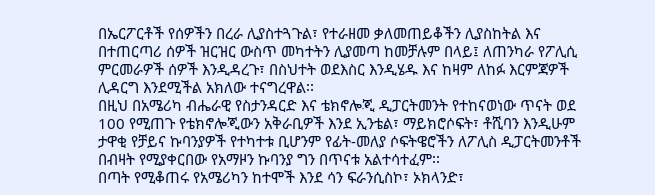በኤርፖርቶች የሰዎችን በረራ ሊያስተጓጉል፣ የተራዘመ ቃለመጠይቆችን ሊያስከትል እና በተጠርጣሪ ሰዎች ዝርዝር ውስጥ መካተትን ሊያመጣ ከመቻሉም በላይ፤ ለጠንካራ የፖሊሲ ምርመራዎች ሰዎች እንዲዳረጉ፣ በስህተት ወደእስር እንዲሄዱ እና ከዛም ለከፉ እርምጃዎች ሊዳርግ እንደሚችል አክለው ተናግረዋል፡፡
በዚህ በአሜሪካ ብሔራዊ የስታንዳርድ እና ቴክኖሎጂ ዲፓርትመንት የተከናወነው ጥናት ወደ 100 የሚጠጉ የቴክኖሎጂውን አቅራቢዎች እንደ ኢንቴል፣ ማይክሮሶፍት፣ ቶሺባን እንዲሁም ታዋቂ የቻይና ኩባንያዎች የተካተቱ ቢሆንም የፊት-መለያ ሶፍትዌሮችን ለፖሊስ ዲፓርትመንቶች በብዛት የሚያቀርበው የአማዞን ኩባንያ ግን በጥናቱ አልተሳተፈም፡፡
በጣት የሚቆጠሩ የአሜሪካን ከተሞች እንደ ሳን ፍራንሲስኮ፣ ኦክላንድ፣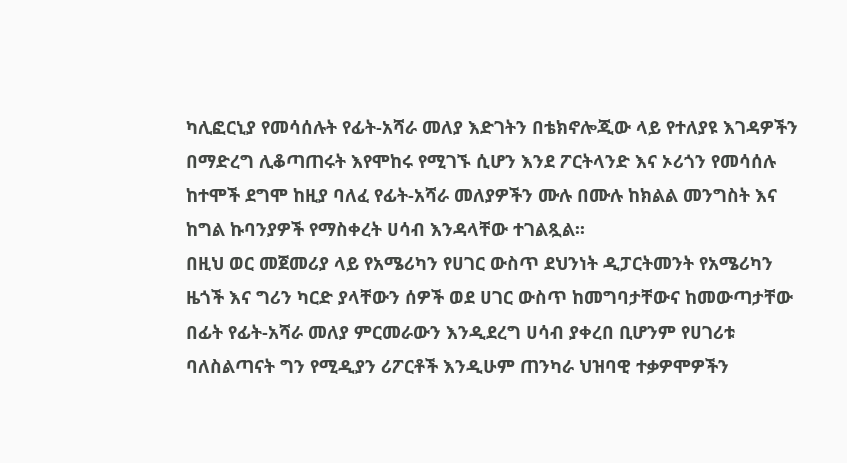ካሊፎርኒያ የመሳሰሉት የፊት-አሻራ መለያ እድገትን በቴክኖሎጂው ላይ የተለያዩ እገዳዎችን በማድረግ ሊቆጣጠሩት እየሞከሩ የሚገኙ ሲሆን እንደ ፖርትላንድ እና ኦሪጎን የመሳሰሉ ከተሞች ደግሞ ከዚያ ባለፈ የፊት-አሻራ መለያዎችን ሙሉ በሙሉ ከክልል መንግስት እና ከግል ኩባንያዎች የማስቀረት ሀሳብ እንዳላቸው ተገልጿል፡፡
በዚህ ወር መጀመሪያ ላይ የአሜሪካን የሀገር ውስጥ ደህንነት ዲፓርትመንት የአሜሪካን ዜጎች እና ግሪን ካርድ ያላቸውን ሰዎች ወደ ሀገር ውስጥ ከመግባታቸውና ከመውጣታቸው በፊት የፊት-አሻራ መለያ ምርመራውን እንዲደረግ ሀሳብ ያቀረበ ቢሆንም የሀገሪቱ ባለስልጣናት ግን የሚዲያን ሪፖርቶች እንዲሁም ጠንካራ ህዝባዊ ተቃዎሞዎችን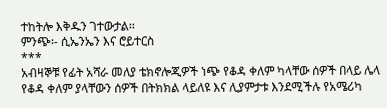ተከትሎ እቅዱን ገተውታል፡፡
ምንጭ፡- ሲኤንኤን እና ሮይተርስ
***
አብዛኞቹ የፊት አሻራ መለያ ቴክኖሎጂዎች ነጭ የቆዳ ቀለም ካላቸው ሰዎች በላይ ሌላ የቆዳ ቀለም ያላቸውን ሰዎች በትክክል ላይለዩ እና ሊያምታቱ እንደሚችሉ የአሜሪካ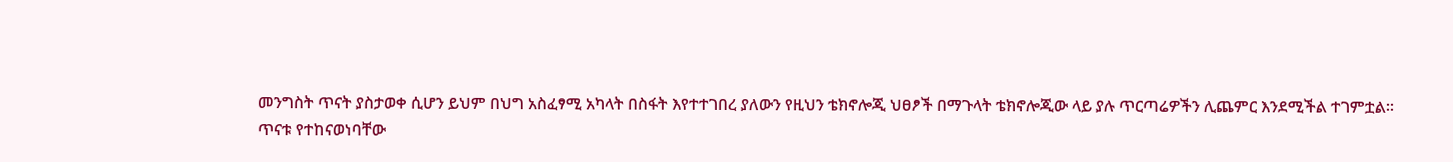መንግስት ጥናት ያስታወቀ ሲሆን ይህም በህግ አስፈፃሚ አካላት በስፋት እየተተገበረ ያለውን የዚህን ቴክኖሎጂ ህፀፆች በማጉላት ቴክኖሎጂው ላይ ያሉ ጥርጣሬዎችን ሊጨምር እንደሚችል ተገምቷል፡፡
ጥናቱ የተከናወነባቸው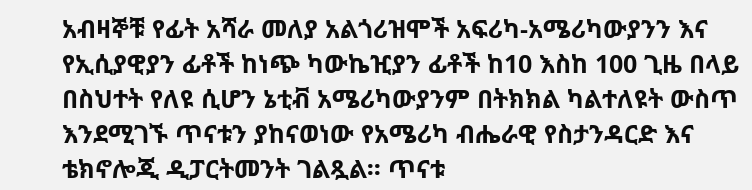አብዛኞቹ የፊት አሻራ መለያ አልጎሪዝሞች አፍሪካ-አሜሪካውያንን እና የኢሲያዊያን ፊቶች ከነጭ ካውኬዢያን ፊቶች ከ10 እስከ 100 ጊዜ በላይ በስህተት የለዩ ሲሆን ኔቲቭ አሜሪካውያንም በትክክል ካልተለዩት ውስጥ እንደሚገኙ ጥናቱን ያከናወነው የአሜሪካ ብሔራዊ የስታንዳርድ እና ቴክኖሎጂ ዲፓርትመንት ገልጿል፡፡ ጥናቱ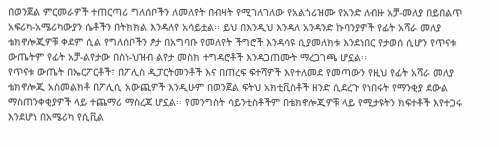በወንጀል ምርመራዎች ተጠርጣሪ ግለሰቦችን ለመለየት በብዛት የሚገለገለው የአልጎሪዝሙ የአንድ ለብዙ አቻ-መለያ በይበልጥ አፍሪካ-አሜሪካውያን ሴቶችን በትክክል እንዳለየ አሳይቷል፡፡ ይህ በእንዲህ እንዳለ አንዳንድ ኩባንያዎች የፊት አሻራ መለያ ቴክኖሎጂዎቹ ቀደም ሲል የግለሰቦችን ፆታ በአግባቡ የመለየት ችግሮች እንዳሳዩ ሲያመለክቱ እንደነበር የታወሰ ሲሆን የጥናቱ ውጤትም የፊት አቻ-ልየታው በስነ-ህዝብ ልየታ መስክ ተግዳሮቶች እንዳጋጠሙት ማረጋገጫ ሆኗል፡፡
የጥናቱ ውጤት በኤርፖርቶች፣ በፖሊስ ዲፓርትመንቶች እና በጠረፍ ፍተሻዎች እየተለመደ የመጣውን የዚህ የፊት አሻራ መለያ ቴክኖሎጂ አስመልክቶ በፖሊሲ አውጪዎች እንዲሁም በወንጀል ፍትህ አክቲቪስቶች ዘንድ ሲደረጉ የነበሩት የማንቂያ ደውል ማስጠንቀቂያዎች ላይ ተጨማሪ ማስረጃ ሆኗል፡፡ የመንግስት ሳይንቲስቶችም በቴክኖሎጂዎቹ ላይ የሚታዩትን ክፍተቶች እየተጋሩ እንደሆነ በአሜሪካ የሲቪል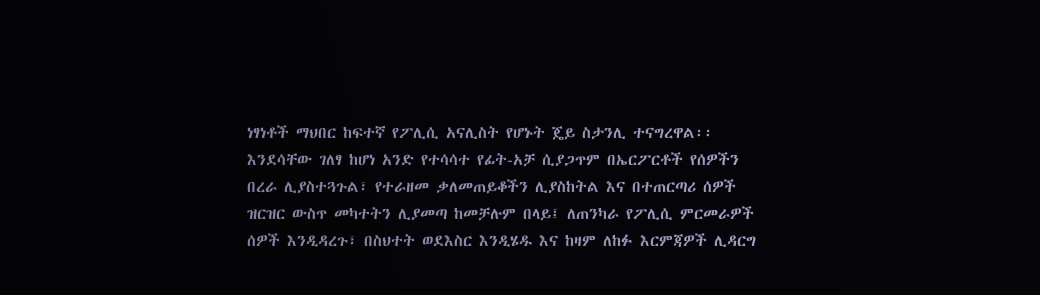ነፃነቶች ማህበር ከፍተኛ የፖሊሲ አናሊስት የሆኑት ጄይ ስታንሊ ተናግረዋል፡፡ እንደሳቸው ገለፃ ከሆነ አንድ የተሳሳተ የፊት-አቻ ሲያጋጥም በኤርፖርቶች የሰዎችን በረራ ሊያስተጓጉል፣ የተራዘመ ቃለመጠይቆችን ሊያስከትል እና በተጠርጣሪ ሰዎች ዝርዝር ውስጥ መካተትን ሊያመጣ ከመቻሉም በላይ፤ ለጠንካራ የፖሊሲ ምርመራዎች ሰዎች እንዲዳረጉ፣ በስህተት ወደእስር እንዲሄዱ እና ከዛም ለከፉ እርምጃዎች ሊዳርግ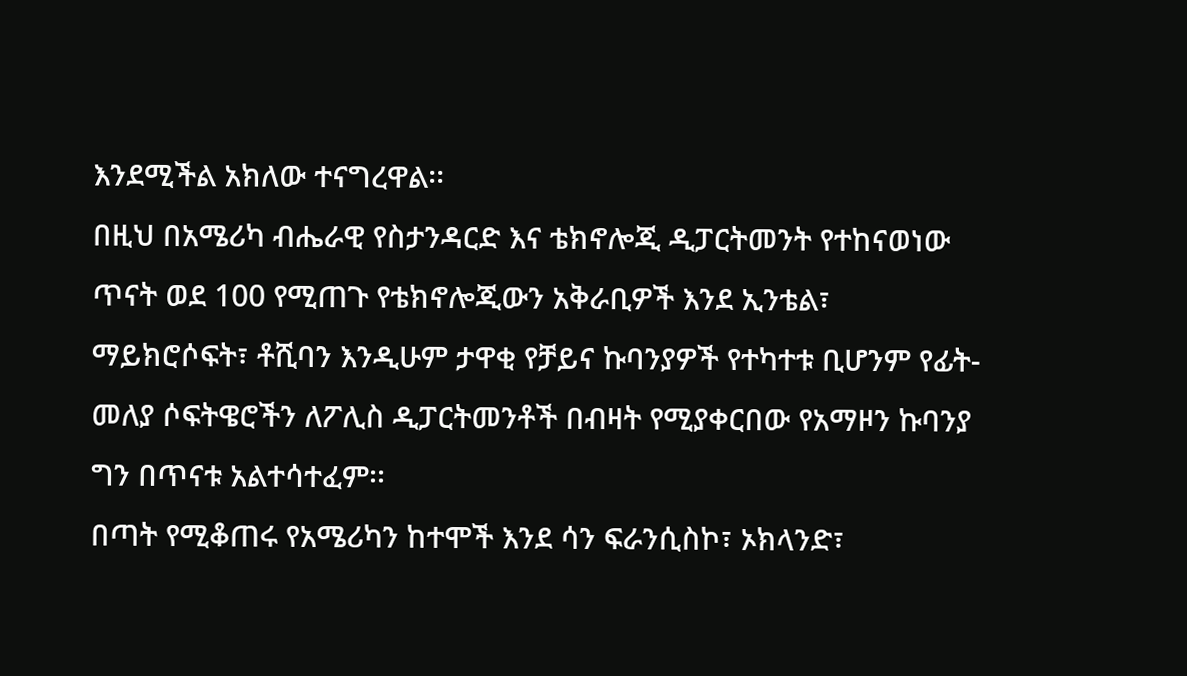እንደሚችል አክለው ተናግረዋል፡፡
በዚህ በአሜሪካ ብሔራዊ የስታንዳርድ እና ቴክኖሎጂ ዲፓርትመንት የተከናወነው ጥናት ወደ 100 የሚጠጉ የቴክኖሎጂውን አቅራቢዎች እንደ ኢንቴል፣ ማይክሮሶፍት፣ ቶሺባን እንዲሁም ታዋቂ የቻይና ኩባንያዎች የተካተቱ ቢሆንም የፊት-መለያ ሶፍትዌሮችን ለፖሊስ ዲፓርትመንቶች በብዛት የሚያቀርበው የአማዞን ኩባንያ ግን በጥናቱ አልተሳተፈም፡፡
በጣት የሚቆጠሩ የአሜሪካን ከተሞች እንደ ሳን ፍራንሲስኮ፣ ኦክላንድ፣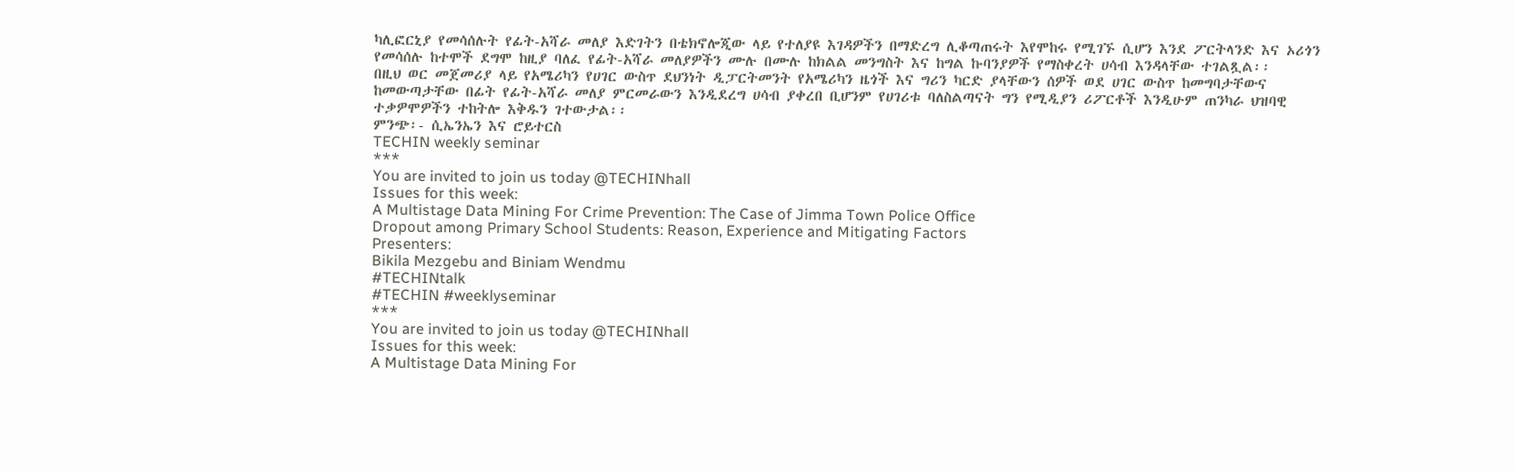ካሊፎርኒያ የመሳሰሉት የፊት-አሻራ መለያ እድገትን በቴክኖሎጂው ላይ የተለያዩ እገዳዎችን በማድረግ ሊቆጣጠሩት እየሞከሩ የሚገኙ ሲሆን እንደ ፖርትላንድ እና ኦሪጎን የመሳሰሉ ከተሞች ደግሞ ከዚያ ባለፈ የፊት-አሻራ መለያዎችን ሙሉ በሙሉ ከክልል መንግስት እና ከግል ኩባንያዎች የማስቀረት ሀሳብ እንዳላቸው ተገልጿል፡፡
በዚህ ወር መጀመሪያ ላይ የአሜሪካን የሀገር ውስጥ ደህንነት ዲፓርትመንት የአሜሪካን ዜጎች እና ግሪን ካርድ ያላቸውን ሰዎች ወደ ሀገር ውስጥ ከመግባታቸውና ከመውጣታቸው በፊት የፊት-አሻራ መለያ ምርመራውን እንዲደረግ ሀሳብ ያቀረበ ቢሆንም የሀገሪቱ ባለስልጣናት ግን የሚዲያን ሪፖርቶች እንዲሁም ጠንካራ ህዝባዊ ተቃዎሞዎችን ተከትሎ እቅዱን ገተውታል፡፡
ምንጭ፡- ሲኤንኤን እና ሮይተርስ
TECHIN weekly seminar
***
You are invited to join us today @TECHINhall
Issues for this week:
A Multistage Data Mining For Crime Prevention: The Case of Jimma Town Police Office
Dropout among Primary School Students: Reason, Experience and Mitigating Factors
Presenters:
Bikila Mezgebu and Biniam Wendmu
#TECHINtalk
#TECHIN #weeklyseminar
***
You are invited to join us today @TECHINhall
Issues for this week:
A Multistage Data Mining For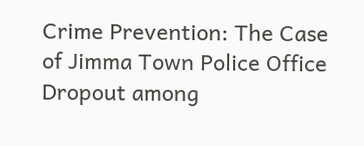Crime Prevention: The Case of Jimma Town Police Office
Dropout among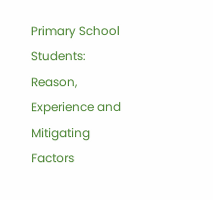Primary School Students: Reason, Experience and Mitigating Factors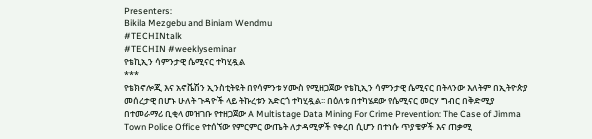Presenters:
Bikila Mezgebu and Biniam Wendmu
#TECHINtalk
#TECHIN #weeklyseminar
የቴኪኢን ሳምንታዊ ሴሚናር ተካሂዷል
***
የቴክኖሎጂ እና አኖቬሽን ኢንስቲትዩት በየሳምንቱ ሃሙስ የሚዘጋጀው የቴኪኢን ሳምንታዊ ሴሚናር በትላንው እለትም በኢትዮጵያ መሰረታዊ በሆኑ ሁለት ጉዳዮች ላይ ትኩረቱን አድርጎ ተካሂዷል፡፡ በዕለቱ በተካሄደው የሴሚናር መርሃ ግብር በቅድሚያ በተመራማሪ ቢቂላ መዝገቡ የተዘጋጀው A Multistage Data Mining For Crime Prevention: The Case of Jimma Town Police Office የተሰኘው የምርምር ውጤት ለታዳሚዎች የቀረበ ሲሆን በተነሱ ጥያቄዎች እና ጠቃሚ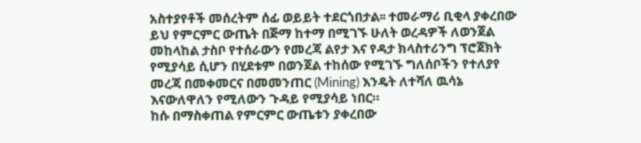አስተያየቶች መሰረትም ሰፊ ወይይት ተደርጎበታል፡፡ ተመራማሪ ቢቂላ ያቀረበው ይህ የምርምር ውጤት በጅማ ከተማ በሚገኙ ሁለት ወረዳዎች ለወንጀል መከላከል ታስቦ የተሰራውን የመረጃ ልየታ እና የዳታ ክላስተሪንግ ፕሮጀክት የሚያሳይ ሲሆን በሂደቱም በወንጀል ተከሰው የሚገኙ ግለሰቦችን የተለያየ መረጃ በመቀመርና በመመንጠር (Mining) እንዴት ለተሻለ ዉሳኔ እናውለዋለን የሚለውን ጉዳይ የሚያሳይ ነበር።
ከሱ በማስቀጠል የምርምር ውጤቱን ያቀረበው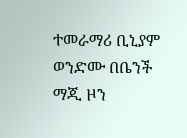ተመራማሪ ቢኒያም ወንድሙ በቤንች ማጂ ዞን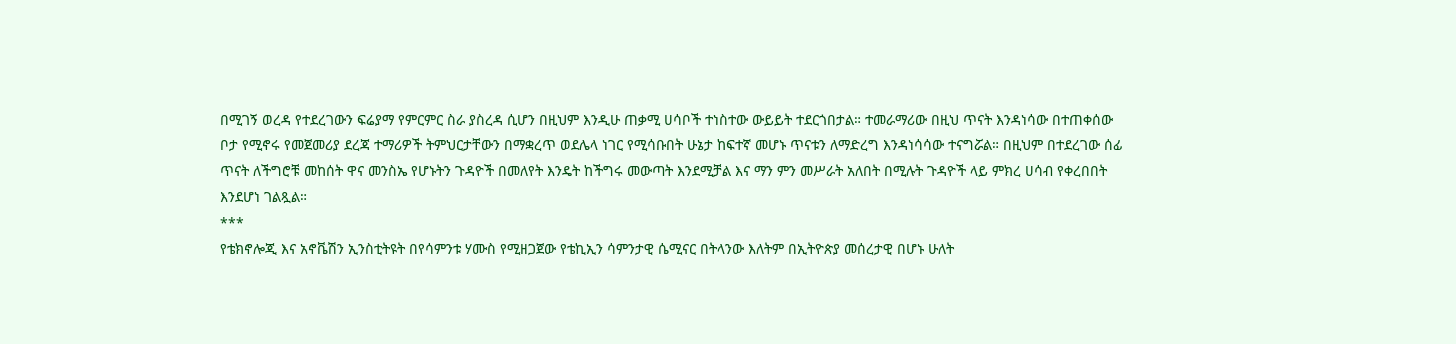በሚገኝ ወረዳ የተደረገውን ፍሬያማ የምርምር ስራ ያስረዳ ሲሆን በዚህም እንዲሁ ጠቃሚ ሀሳቦች ተነስተው ውይይት ተደርጎበታል። ተመራማሪው በዚህ ጥናት እንዳነሳው በተጠቀሰው ቦታ የሚኖሩ የመጀመሪያ ደረጃ ተማሪዎች ትምህርታቸውን በማቋረጥ ወደሌላ ነገር የሚሳቡበት ሁኔታ ከፍተኛ መሆኑ ጥናቱን ለማድረግ እንዳነሳሳው ተናግሯል። በዚህም በተደረገው ሰፊ ጥናት ለችግሮቹ መከሰት ዋና መንስኤ የሆኑትን ጉዳዮች በመለየት እንዴት ከችግሩ መውጣት እንደሚቻል እና ማን ምን መሥራት አለበት በሚሉት ጉዳዮች ላይ ምክረ ሀሳብ የቀረበበት እንደሆነ ገልጿል።
***
የቴክኖሎጂ እና አኖቬሽን ኢንስቲትዩት በየሳምንቱ ሃሙስ የሚዘጋጀው የቴኪኢን ሳምንታዊ ሴሚናር በትላንው እለትም በኢትዮጵያ መሰረታዊ በሆኑ ሁለት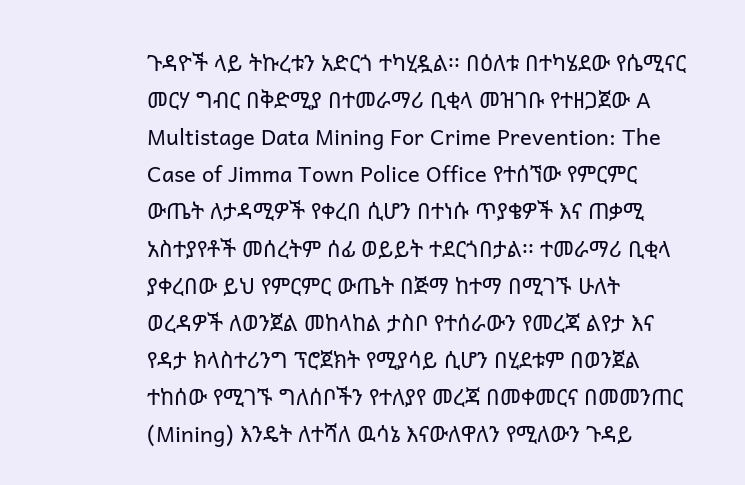ጉዳዮች ላይ ትኩረቱን አድርጎ ተካሂዷል፡፡ በዕለቱ በተካሄደው የሴሚናር መርሃ ግብር በቅድሚያ በተመራማሪ ቢቂላ መዝገቡ የተዘጋጀው A Multistage Data Mining For Crime Prevention: The Case of Jimma Town Police Office የተሰኘው የምርምር ውጤት ለታዳሚዎች የቀረበ ሲሆን በተነሱ ጥያቄዎች እና ጠቃሚ አስተያየቶች መሰረትም ሰፊ ወይይት ተደርጎበታል፡፡ ተመራማሪ ቢቂላ ያቀረበው ይህ የምርምር ውጤት በጅማ ከተማ በሚገኙ ሁለት ወረዳዎች ለወንጀል መከላከል ታስቦ የተሰራውን የመረጃ ልየታ እና የዳታ ክላስተሪንግ ፕሮጀክት የሚያሳይ ሲሆን በሂደቱም በወንጀል ተከሰው የሚገኙ ግለሰቦችን የተለያየ መረጃ በመቀመርና በመመንጠር (Mining) እንዴት ለተሻለ ዉሳኔ እናውለዋለን የሚለውን ጉዳይ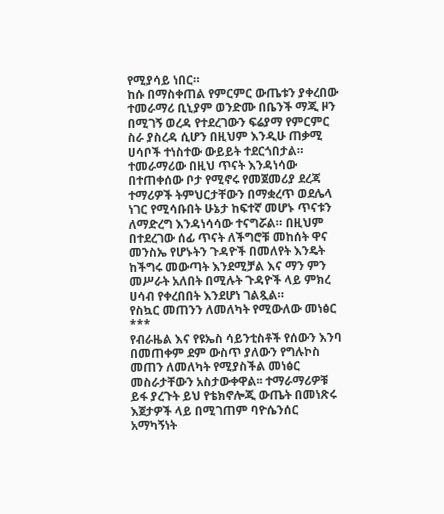የሚያሳይ ነበር።
ከሱ በማስቀጠል የምርምር ውጤቱን ያቀረበው ተመራማሪ ቢኒያም ወንድሙ በቤንች ማጂ ዞን በሚገኝ ወረዳ የተደረገውን ፍሬያማ የምርምር ስራ ያስረዳ ሲሆን በዚህም እንዲሁ ጠቃሚ ሀሳቦች ተነስተው ውይይት ተደርጎበታል። ተመራማሪው በዚህ ጥናት እንዳነሳው በተጠቀሰው ቦታ የሚኖሩ የመጀመሪያ ደረጃ ተማሪዎች ትምህርታቸውን በማቋረጥ ወደሌላ ነገር የሚሳቡበት ሁኔታ ከፍተኛ መሆኑ ጥናቱን ለማድረግ እንዳነሳሳው ተናግሯል። በዚህም በተደረገው ሰፊ ጥናት ለችግሮቹ መከሰት ዋና መንስኤ የሆኑትን ጉዳዮች በመለየት እንዴት ከችግሩ መውጣት እንደሚቻል እና ማን ምን መሥራት አለበት በሚሉት ጉዳዮች ላይ ምክረ ሀሳብ የቀረበበት እንደሆነ ገልጿል።
የስኳር መጠንን ለመለካት የሚውለው መነፅር
***
የብራዜል እና የዩኤስ ሳይንቲስቶች የሰውን እንባ በመጠቀም ደም ውስጥ ያለውን የግሉኮስ መጠን ለመለካት የሚያስችል መነፅር መስራታቸውን አስታውቀዋል፡፡ ተማራማሪዎቹ ይፋ ያረጉት ይህ የቴክኖሎጂ ውጤት በመነጽሩ እጀታዎች ላይ በሚገጠም ባዮሴንሰር አማካኝነት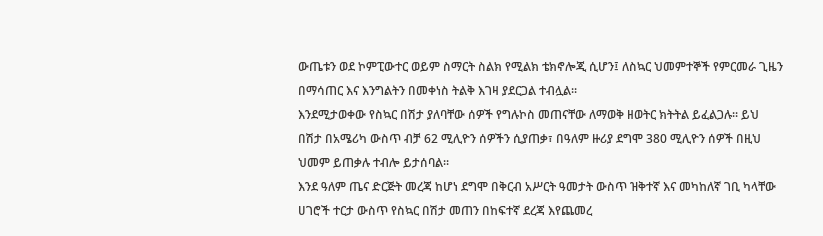ውጤቱን ወደ ኮምፒውተር ወይም ስማርት ስልክ የሚልክ ቴክኖሎጂ ሲሆን፤ ለስኳር ህመምተኞች የምርመራ ጊዜን በማሳጠር እና እንግልትን በመቀነስ ትልቅ እገዛ ያደርጋል ተብሏል፡፡
እንደሚታወቀው የስኳር በሽታ ያለባቸው ሰዎች የግሉኮስ መጠናቸው ለማወቅ ዘወትር ክትትል ይፈልጋሉ፡፡ ይህ በሽታ በአሜሪካ ውስጥ ብቻ 62 ሚሊዮን ሰዎችን ሲያጠቃ፣ በዓለም ዙሪያ ደግሞ 380 ሚሊዮን ሰዎች በዚህ ህመም ይጠቃሉ ተብሎ ይታሰባል፡፡
እንደ ዓለም ጤና ድርጅት መረጃ ከሆነ ደግሞ በቅርብ አሥርት ዓመታት ውስጥ ዝቅተኛ እና መካከለኛ ገቢ ካላቸው ሀገሮች ተርታ ውስጥ የስኳር በሽታ መጠን በከፍተኛ ደረጃ እየጨመረ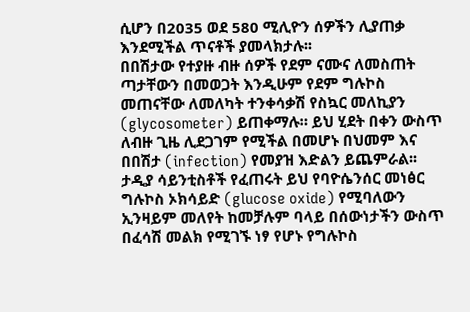ሲሆን በ2035 ወደ 580 ሚሊዮን ሰዎችን ሊያጠቃ እንደሚችል ጥናቶች ያመላክታሉ፡፡
በበሽታው የተያዙ ብዙ ሰዎች የደም ናሙና ለመስጠት ጣታቸውን በመወጋት እንዲሁም የደም ግሉኮስ መጠናቸው ለመለካት ተንቀሳቃሽ የስኳር መለኪያን (glycosometer) ይጠቀማሉ። ይህ ሂደት በቀን ውስጥ ለብዙ ጊዜ ሊደጋገም የሚችል በመሆኑ በህመም እና በበሽታ (infection) የመያዝ እድልን ይጨምራል፡፡
ታዲያ ሳይንቲስቶች የፈጠሩት ይህ የባዮሴንሰር መነፅር ግሉኮስ ኦክሳይድ (glucose oxide) የሚባለውን ኢንዛይም መለየት ከመቻሉም ባላይ በሰውነታችን ውስጥ በፈሳሽ መልክ የሚገኙ ነፃ የሆኑ የግሉኮስ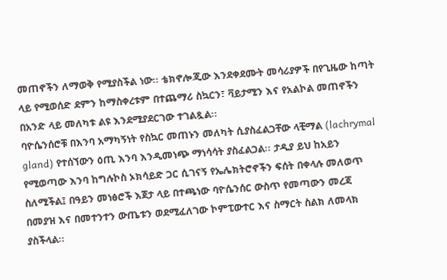መጠኖችን ለማወቅ የሚያስችል ነው፡፡ ቴክኖሎጂው እንደቀደሙት መሳሪያዎች በየጊዜው ከጣት ላይ የሚወሰድ ደምን ከማስቀረቱም በተጨማሪ ስኳርን፣ ቫይታሚን እና የአልኮል መጠኖችን በአንድ ላይ መለካቱ ልዩ እንደሚያደርገው ተገልጿል፡፡
ባዮሴንሰሮቹ በእንባ አማካኝነት የስኳር መጠኑን መለካት ሲያስፈልጋቸው ላቺማል (lachrymal gland) የተሰኘውን ዕጢ እንባ እንዲመነጭ ማነሳሳት ያስፈልጋል፡፡ ታዲያ ይህ ከአይን የሚወጣው እንባ ከግሉኮስ ኦክሳይድ ጋር ሲገናኝ የኤሌክትሮኖችን ፍሰት በቀላሉ መለወጥ ስለሚችል፤ በዓይን መነፅሮች እጀታ ላይ በተጫነው ባዮሴንሰር ውስጥ የመጣውን መረጃ በመያዝ እና በመተንተን ውጤቱን ወደሚፈለገው ኮምፒውተር እና ስማርት ስልክ ለመላክ ያስችላል፡፡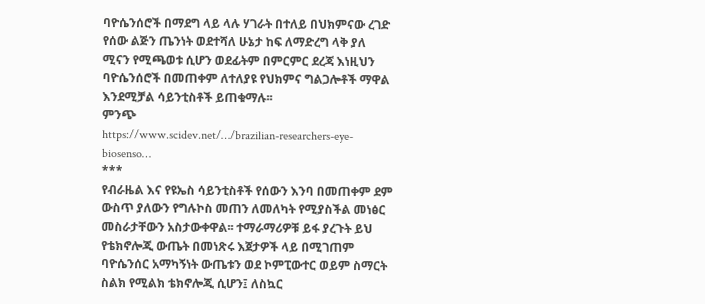ባዮሴንሰሮች በማደግ ላይ ላሉ ሃገራት በተለይ በህክምናው ረገድ የሰው ልጅን ጤንነት ወደተሻለ ሁኔታ ከፍ ለማድረግ ላቅ ያለ ሚናን የሚጫወቱ ሲሆን ወደፊትም በምርምር ደረጃ እነዚህን ባዮሴንሰሮች በመጠቀም ለተለያዩ የህክምና ግልጋሎቶች ማዋል እንደሚቻል ሳይንቲስቶች ይጠቁማሉ፡፡
ምንጭ
https://www.scidev.net/…/brazilian-researchers-eye-biosenso…
***
የብራዜል እና የዩኤስ ሳይንቲስቶች የሰውን እንባ በመጠቀም ደም ውስጥ ያለውን የግሉኮስ መጠን ለመለካት የሚያስችል መነፅር መስራታቸውን አስታውቀዋል፡፡ ተማራማሪዎቹ ይፋ ያረጉት ይህ የቴክኖሎጂ ውጤት በመነጽሩ እጀታዎች ላይ በሚገጠም ባዮሴንሰር አማካኝነት ውጤቱን ወደ ኮምፒውተር ወይም ስማርት ስልክ የሚልክ ቴክኖሎጂ ሲሆን፤ ለስኳር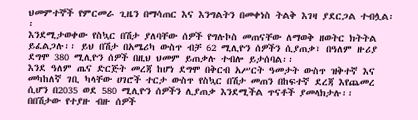ህመምተኞች የምርመራ ጊዜን በማሳጠር እና እንግልትን በመቀነስ ትልቅ እገዛ ያደርጋል ተብሏል፡፡
እንደሚታወቀው የስኳር በሽታ ያለባቸው ሰዎች የግሉኮስ መጠናቸው ለማወቅ ዘወትር ክትትል ይፈልጋሉ፡፡ ይህ በሽታ በአሜሪካ ውስጥ ብቻ 62 ሚሊዮን ሰዎችን ሲያጠቃ፣ በዓለም ዙሪያ ደግሞ 380 ሚሊዮን ሰዎች በዚህ ህመም ይጠቃሉ ተብሎ ይታሰባል፡፡
እንደ ዓለም ጤና ድርጅት መረጃ ከሆነ ደግሞ በቅርብ አሥርት ዓመታት ውስጥ ዝቅተኛ እና መካከለኛ ገቢ ካላቸው ሀገሮች ተርታ ውስጥ የስኳር በሽታ መጠን በከፍተኛ ደረጃ እየጨመረ ሲሆን በ2035 ወደ 580 ሚሊዮን ሰዎችን ሊያጠቃ እንደሚችል ጥናቶች ያመላክታሉ፡፡
በበሽታው የተያዙ ብዙ ሰዎች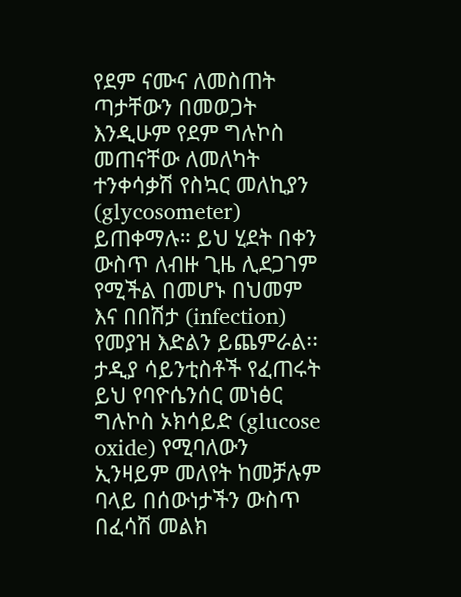የደም ናሙና ለመስጠት ጣታቸውን በመወጋት እንዲሁም የደም ግሉኮስ መጠናቸው ለመለካት ተንቀሳቃሽ የስኳር መለኪያን (glycosometer) ይጠቀማሉ። ይህ ሂደት በቀን ውስጥ ለብዙ ጊዜ ሊደጋገም የሚችል በመሆኑ በህመም እና በበሽታ (infection) የመያዝ እድልን ይጨምራል፡፡
ታዲያ ሳይንቲስቶች የፈጠሩት ይህ የባዮሴንሰር መነፅር ግሉኮስ ኦክሳይድ (glucose oxide) የሚባለውን ኢንዛይም መለየት ከመቻሉም ባላይ በሰውነታችን ውስጥ በፈሳሽ መልክ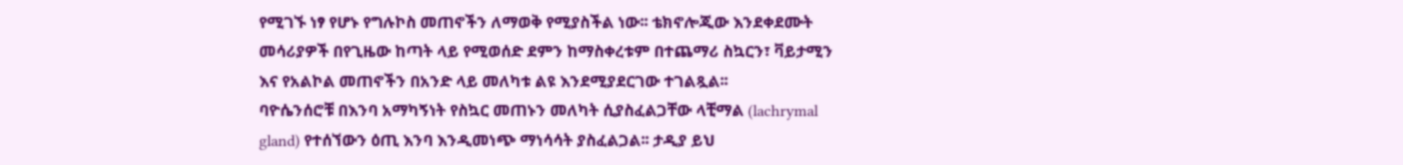የሚገኙ ነፃ የሆኑ የግሉኮስ መጠኖችን ለማወቅ የሚያስችል ነው፡፡ ቴክኖሎጂው እንደቀደሙት መሳሪያዎች በየጊዜው ከጣት ላይ የሚወሰድ ደምን ከማስቀረቱም በተጨማሪ ስኳርን፣ ቫይታሚን እና የአልኮል መጠኖችን በአንድ ላይ መለካቱ ልዩ እንደሚያደርገው ተገልጿል፡፡
ባዮሴንሰሮቹ በእንባ አማካኝነት የስኳር መጠኑን መለካት ሲያስፈልጋቸው ላቺማል (lachrymal gland) የተሰኘውን ዕጢ እንባ እንዲመነጭ ማነሳሳት ያስፈልጋል፡፡ ታዲያ ይህ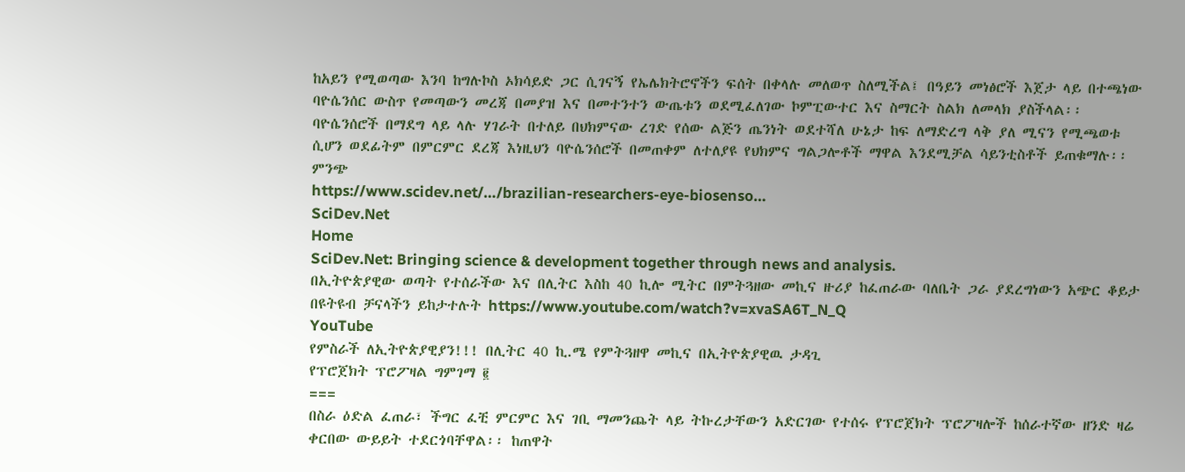ከአይን የሚወጣው እንባ ከግሉኮስ ኦክሳይድ ጋር ሲገናኝ የኤሌክትሮኖችን ፍሰት በቀላሉ መለወጥ ስለሚችል፤ በዓይን መነፅሮች እጀታ ላይ በተጫነው ባዮሴንሰር ውስጥ የመጣውን መረጃ በመያዝ እና በመተንተን ውጤቱን ወደሚፈለገው ኮምፒውተር እና ስማርት ስልክ ለመላክ ያስችላል፡፡
ባዮሴንሰሮች በማደግ ላይ ላሉ ሃገራት በተለይ በህክምናው ረገድ የሰው ልጅን ጤንነት ወደተሻለ ሁኔታ ከፍ ለማድረግ ላቅ ያለ ሚናን የሚጫወቱ ሲሆን ወደፊትም በምርምር ደረጃ እነዚህን ባዮሴንሰሮች በመጠቀም ለተለያዩ የህክምና ግልጋሎቶች ማዋል እንደሚቻል ሳይንቲስቶች ይጠቁማሉ፡፡
ምንጭ
https://www.scidev.net/…/brazilian-researchers-eye-biosenso…
SciDev.Net
Home
SciDev.Net: Bringing science & development together through news and analysis.
በኢትዮጵያዊው ወጣት የተሰራችው እና በሊትር እስከ 40 ኪሎ ሚትር በምትጓዘው መኪና ዙሪያ ከፈጠራው ባለቤት ጋራ ያደረግነውን አጭር ቆይታ በዩትዩብ ቻናላችን ይከታተሉት https://www.youtube.com/watch?v=xvaSA6T_N_Q
YouTube
የምስራች ለኢትዮጵያዊያን!!! በሊትር 40 ኪ.ሜ የምትጓዘዋ መኪና በኢትዮጵያዊዉ ታዳጊ
የፕሮጀክት ፕሮፖዛል ግምገማ ፪
===
በስራ ዕድል ፈጠራ፣ ችግር ፈቺ ምርምር እና ገቢ ማመንጨት ላይ ትኩረታቸውን አድርገው የተሰሩ የፕሮጀክት ፕሮፖዛሎች ከሰራተኛው ዘንድ ዛሬ ቀርበው ውይይት ተደርጎባቸዋል፡፡ ከጠዋት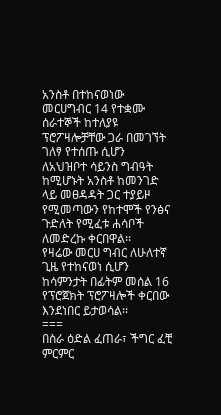አንስቶ በተከናወነው መርሀግብር 14 የተቋሙ ሰራተኞች ከተለያዩ ፕሮፖዛሎቻቸው ጋራ በመገኘት ገለፃ የተሰጡ ሲሆን ለአህዝቦተ ሳይንስ ግብዓት ከሚሆኑት አንስቶ ከመንገድ ላይ መፀዳዳት ጋር ተያይዞ የሚመጣውን የከተሞች የንፅና ጉድለት የሚፈቱ ሐሳቦች ለመድረኩ ቀርበዋል፡፡
የዛሬው መርሀ ግብር ለሁለተኛ ጊዜ የተከናወነ ሲሆን ከሳምንታት በፊትም መሰል 16 የፕሮጀክት ፕሮፖዛሎች ቀርበው እንደነበር ይታወሳል፡፡
===
በስራ ዕድል ፈጠራ፣ ችግር ፈቺ ምርምር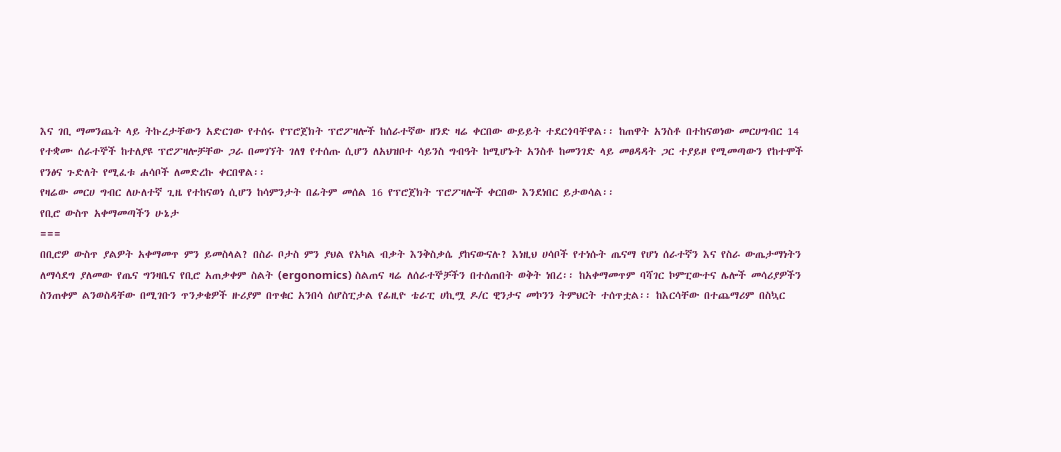እና ገቢ ማመንጨት ላይ ትኩረታቸውን አድርገው የተሰሩ የፕሮጀክት ፕሮፖዛሎች ከሰራተኛው ዘንድ ዛሬ ቀርበው ውይይት ተደርጎባቸዋል፡፡ ከጠዋት አንስቶ በተከናወነው መርሀግብር 14 የተቋሙ ሰራተኞች ከተለያዩ ፕሮፖዛሎቻቸው ጋራ በመገኘት ገለፃ የተሰጡ ሲሆን ለአህዝቦተ ሳይንስ ግብዓት ከሚሆኑት አንስቶ ከመንገድ ላይ መፀዳዳት ጋር ተያይዞ የሚመጣውን የከተሞች የንፅና ጉድለት የሚፈቱ ሐሳቦች ለመድረኩ ቀርበዋል፡፡
የዛሬው መርሀ ግብር ለሁለተኛ ጊዜ የተከናወነ ሲሆን ከሳምንታት በፊትም መሰል 16 የፕሮጀክት ፕሮፖዛሎች ቀርበው እንደነበር ይታወሳል፡፡
የቢሮ ውስጥ አቀማመጣችን ሁኔታ
===
በቢሮዎ ውስጥ ያልዎት አቀማመጥ ምን ይመስላል? በስራ ቦታስ ምን ያህል የአካል ብቃት እንቅስቃሴ ያከናውናሉ? እነዚህ ሀሳቦች የተነሱት ጤናማ የሆነ ሰራተኛን እና የስራ ውጤታማነትን ለማሳደግ ያለመው የጤና ግንዛቤና የቢሮ አጠቃቀም ስልት (ergonomics) ስልጠና ዛሬ ለሰራተኞቻችን በተሰጠበት ወቅት ነበረ፡፡ ከአቀማመጥም ባሻገር ኮምፒውተና ሌሎች መሳሪያዎችን ስንጠቀም ልንወስዳቸው በሚገቡን ጥንቃቄዎች ዙሪያም በጥቁር አንበሳ ሰሆስፒታል የፊዚዮ ቴራፒ ሀኪሟ ዶ/ር ዊንታና መኮንን ትምህርት ተሰጥቷል፡፡ ከእርሳቸው በተጨማሪም በስኳር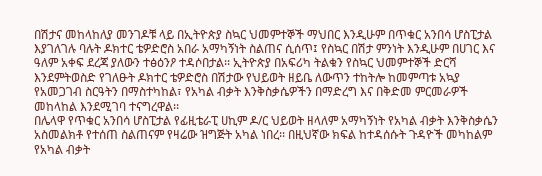በሽታና መከላከለያ መንገዶቹ ላይ በኢትዮጵያ ስኳር ህመምተኞች ማህበር እንዲሁም በጥቁር አንበሳ ሆስፒታል እያገለገሉ ባሉት ዶክተር ቴዎድሮስ አበራ አማካኝነት ስልጠና ሲሰጥ፤ የስኳር በሽታ ምንነት እንዲሁም በሀገር እና ዓለም አቀፍ ደረጃ ያለውን ተፅዕንዖ ተዳሶበታል፡፡ ኢትዮጵያ በአፍሪካ ትልቁን የስኳር ህመምተኞች ድርሻ እንደምትወስድ የገለፁት ዶክተር ቴዎድሮስ በሽታው የህይወት ዘይቤ ለውጥን ተከትሎ ከመምጣቱ አኳያ የአመጋገብ ስርዓትን በማስተካከል፣ የአካል ብቃት እንቅስቃሴዎችን በማድረግ እና በቅድመ ምርመራዎች መከላከል እንደሚገባ ተናግረዋል፡፡
በሌላዋ የጥቁር አንበሳ ሆስፒታል የፊዚቴራፒ ሀኪም ዶ/ር ህይወት ዘላለም አማካኝነት የአካል ብቃት እንቅስቃሴን አስመልክቶ የተሰጠ ስልጠናም የዛሬው ዝግጅት አካል ነበረ፡፡ በዚህኛው ክፍል ከተዳሰሱት ጉዳዮች መካከልም የአካል ብቃት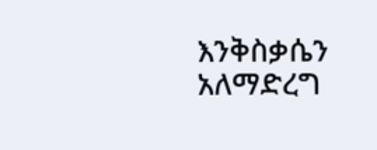እንቅስቃሴን አለማድረግ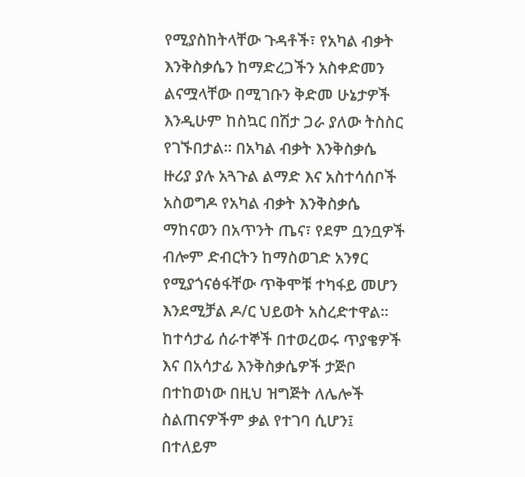የሚያስከትላቸው ጉዳቶች፣ የአካል ብቃት እንቅስቃሴን ከማድረጋችን አስቀድመን ልናሟላቸው በሚገቡን ቅድመ ሁኔታዎች እንዲሁም ከስኳር በሽታ ጋራ ያለው ትስስር የገኙበታል፡፡ በአካል ብቃት እንቅስቃሴ ዙሪያ ያሉ አጓጉል ልማድ እና አስተሳሰቦች አስወግዶ የአካል ብቃት እንቅስቃሴ ማከናወን በአጥንት ጤና፣ የደም ቧንቧዎች ብሎም ድብርትን ከማስወገድ አንፃር የሚያጎናፅፋቸው ጥቅሞቹ ተካፋይ መሆን እንደሚቻል ዶ/ር ህይወት አስረድተዋል፡፡
ከተሳታፊ ሰራተኞች በተወረወሩ ጥያቄዎች እና በአሳታፊ እንቅስቃሴዎች ታጅቦ በተከወነው በዚህ ዝግጅት ለሌሎች ስልጠናዎችም ቃል የተገባ ሲሆን፤ በተለይም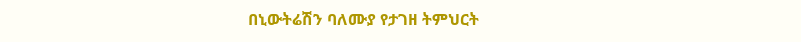በኒውትሬሽን ባለሙያ የታገዘ ትምህርት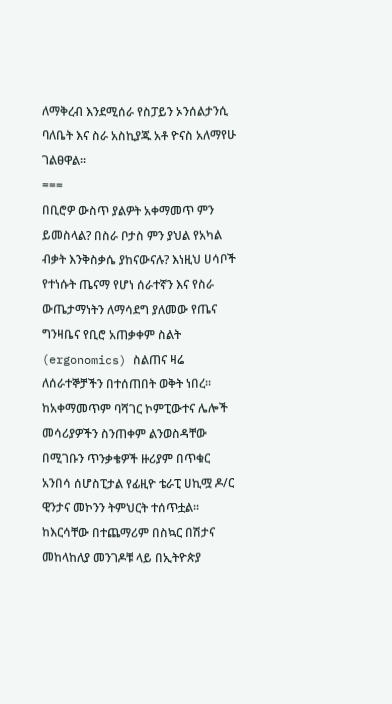ለማቅረብ እንደሚሰራ የስፓይን ኦንሰልታንሲ ባለቤት እና ስራ አስኪያጁ አቶ ዮናስ አለማየሁ ገልፀዋል፡፡
===
በቢሮዎ ውስጥ ያልዎት አቀማመጥ ምን ይመስላል? በስራ ቦታስ ምን ያህል የአካል ብቃት እንቅስቃሴ ያከናውናሉ? እነዚህ ሀሳቦች የተነሱት ጤናማ የሆነ ሰራተኛን እና የስራ ውጤታማነትን ለማሳደግ ያለመው የጤና ግንዛቤና የቢሮ አጠቃቀም ስልት (ergonomics) ስልጠና ዛሬ ለሰራተኞቻችን በተሰጠበት ወቅት ነበረ፡፡ ከአቀማመጥም ባሻገር ኮምፒውተና ሌሎች መሳሪያዎችን ስንጠቀም ልንወስዳቸው በሚገቡን ጥንቃቄዎች ዙሪያም በጥቁር አንበሳ ሰሆስፒታል የፊዚዮ ቴራፒ ሀኪሟ ዶ/ር ዊንታና መኮንን ትምህርት ተሰጥቷል፡፡ ከእርሳቸው በተጨማሪም በስኳር በሽታና መከላከለያ መንገዶቹ ላይ በኢትዮጵያ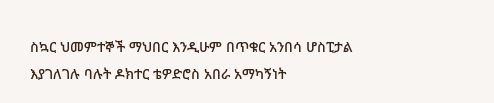ስኳር ህመምተኞች ማህበር እንዲሁም በጥቁር አንበሳ ሆስፒታል እያገለገሉ ባሉት ዶክተር ቴዎድሮስ አበራ አማካኝነት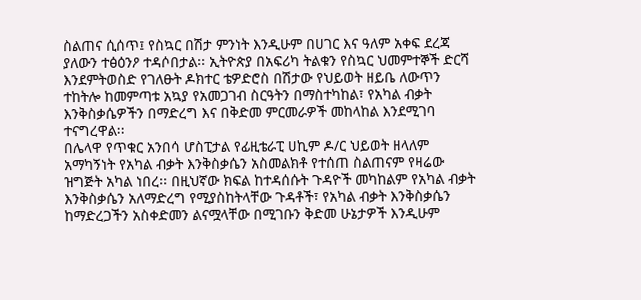ስልጠና ሲሰጥ፤ የስኳር በሽታ ምንነት እንዲሁም በሀገር እና ዓለም አቀፍ ደረጃ ያለውን ተፅዕንዖ ተዳሶበታል፡፡ ኢትዮጵያ በአፍሪካ ትልቁን የስኳር ህመምተኞች ድርሻ እንደምትወስድ የገለፁት ዶክተር ቴዎድሮስ በሽታው የህይወት ዘይቤ ለውጥን ተከትሎ ከመምጣቱ አኳያ የአመጋገብ ስርዓትን በማስተካከል፣ የአካል ብቃት እንቅስቃሴዎችን በማድረግ እና በቅድመ ምርመራዎች መከላከል እንደሚገባ ተናግረዋል፡፡
በሌላዋ የጥቁር አንበሳ ሆስፒታል የፊዚቴራፒ ሀኪም ዶ/ር ህይወት ዘላለም አማካኝነት የአካል ብቃት እንቅስቃሴን አስመልክቶ የተሰጠ ስልጠናም የዛሬው ዝግጅት አካል ነበረ፡፡ በዚህኛው ክፍል ከተዳሰሱት ጉዳዮች መካከልም የአካል ብቃት እንቅስቃሴን አለማድረግ የሚያስከትላቸው ጉዳቶች፣ የአካል ብቃት እንቅስቃሴን ከማድረጋችን አስቀድመን ልናሟላቸው በሚገቡን ቅድመ ሁኔታዎች እንዲሁም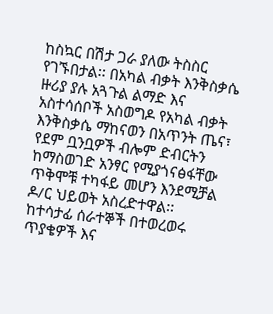ከስኳር በሽታ ጋራ ያለው ትስስር የገኙበታል፡፡ በአካል ብቃት እንቅስቃሴ ዙሪያ ያሉ አጓጉል ልማድ እና አስተሳሰቦች አስወግዶ የአካል ብቃት እንቅስቃሴ ማከናወን በአጥንት ጤና፣ የደም ቧንቧዎች ብሎም ድብርትን ከማስወገድ አንፃር የሚያጎናፅፋቸው ጥቅሞቹ ተካፋይ መሆን እንደሚቻል ዶ/ር ህይወት አስረድተዋል፡፡
ከተሳታፊ ሰራተኞች በተወረወሩ ጥያቄዎች እና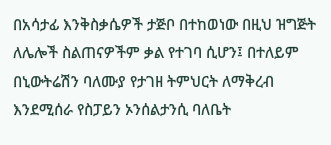በአሳታፊ እንቅስቃሴዎች ታጅቦ በተከወነው በዚህ ዝግጅት ለሌሎች ስልጠናዎችም ቃል የተገባ ሲሆን፤ በተለይም በኒውትሬሽን ባለሙያ የታገዘ ትምህርት ለማቅረብ እንደሚሰራ የስፓይን ኦንሰልታንሲ ባለቤት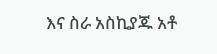እና ስራ አስኪያጁ አቶ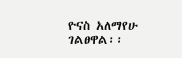ዮናስ አለማየሁ ገልፀዋል፡፡